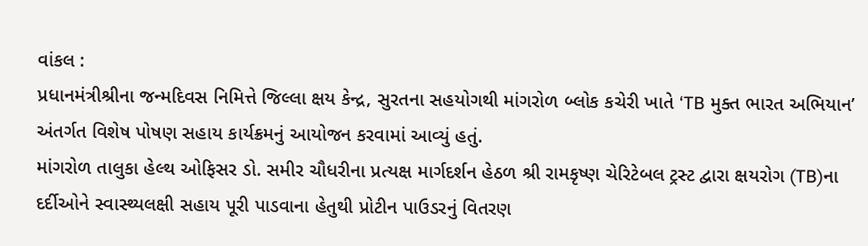વાંકલ :
પ્રધાનમંત્રીશ્રીના જન્મદિવસ નિમિત્તે જિલ્લા ક્ષય કેન્દ્ર, સુરતના સહયોગથી માંગરોળ બ્લોક કચેરી ખાતે ‘TB મુક્ત ભારત અભિયાન’ અંતર્ગત વિશેષ પોષણ સહાય કાર્યક્રમનું આયોજન કરવામાં આવ્યું હતું.
માંગરોળ તાલુકા હેલ્થ ઓફિસર ડો. સમીર ચૌધરીના પ્રત્યક્ષ માર્ગદર્શન હેઠળ શ્રી રામકૃષ્ણ ચેરિટેબલ ટ્રસ્ટ દ્વારા ક્ષયરોગ (TB)ના દર્દીઓને સ્વાસ્થ્યલક્ષી સહાય પૂરી પાડવાના હેતુથી પ્રોટીન પાઉડરનું વિતરણ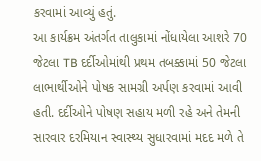કરવામાં આવ્યું હતું.
આ કાર્યક્રમ અંતર્ગત તાલુકામાં નોંધાયેલા આશરે 70 જેટલા TB દર્દીઓમાંથી પ્રથમ તબક્કામાં 50 જેટલા લાભાર્થીઓને પોષક સામગ્રી અર્પણ કરવામાં આવી હતી. દર્દીઓને પોષણ સહાય મળી રહે અને તેમની સારવાર દરમિયાન સ્વાસ્થ્ય સુધારવામાં મદદ મળે તે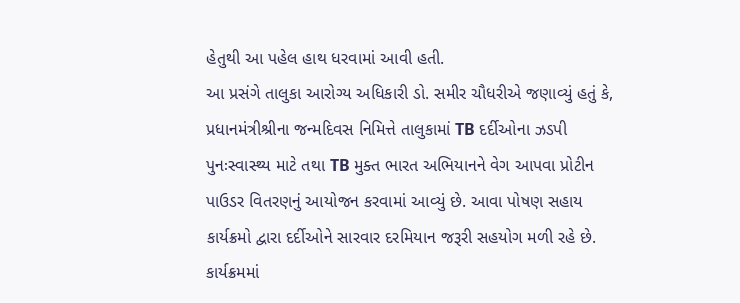હેતુથી આ પહેલ હાથ ધરવામાં આવી હતી.
આ પ્રસંગે તાલુકા આરોગ્ય અધિકારી ડો. સમીર ચૌધરીએ જણાવ્યું હતું કે, પ્રધાનમંત્રીશ્રીના જન્મદિવસ નિમિત્તે તાલુકામાં TB દર્દીઓના ઝડપી પુનઃસ્વાસ્થ્ય માટે તથા TB મુક્ત ભારત અભિયાનને વેગ આપવા પ્રોટીન પાઉડર વિતરણનું આયોજન કરવામાં આવ્યું છે. આવા પોષણ સહાય કાર્યક્રમો દ્વારા દર્દીઓને સારવાર દરમિયાન જરૂરી સહયોગ મળી રહે છે.
કાર્યક્રમમાં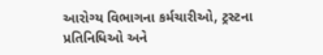આરોગ્ય વિભાગના કર્મચારીઓ, ટ્રસ્ટના પ્રતિનિધિઓ અને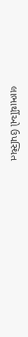લાભાર્થીઓ ઉપસ્થિત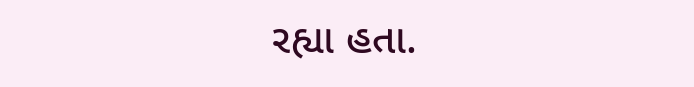રહ્યા હતા.